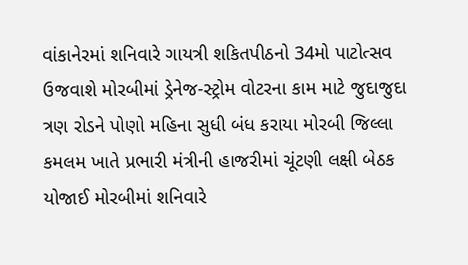વાંકાનેરમાં શનિવારે ગાયત્રી શકિતપીઠનો 34મો પાટોત્સવ ઉજવાશે મોરબીમાં ડ્રેનેજ-સ્ટ્રોમ વોટરના કામ માટે જુદાજુદા ત્રણ રોડને પોણો મહિના સુધી બંધ કરાયા મોરબી જિલ્લા કમલમ ખાતે પ્રભારી મંત્રીની હાજરીમાં ચૂંટણી લક્ષી બેઠક યોજાઈ મોરબીમાં શનિવારે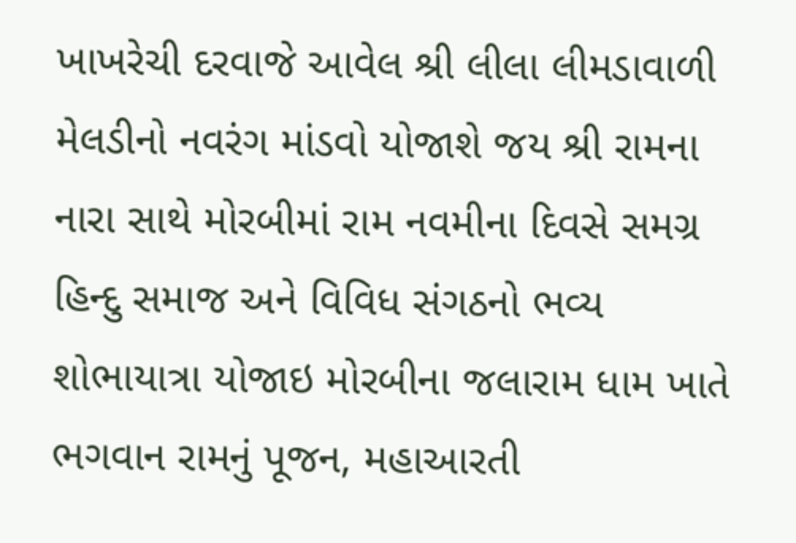ખાખરેચી દરવાજે આવેલ શ્રી લીલા લીમડાવાળી મેલડીનો નવરંગ માંડવો યોજાશે જય શ્રી રામના નારા સાથે મોરબીમાં રામ નવમીના દિવસે સમગ્ર હિન્દુ સમાજ અને વિવિધ સંગઠનો ભવ્ય શોભાયાત્રા યોજાઇ મોરબીના જલારામ ધામ ખાતે ભગવાન રામનું પૂજન, મહાઆરતી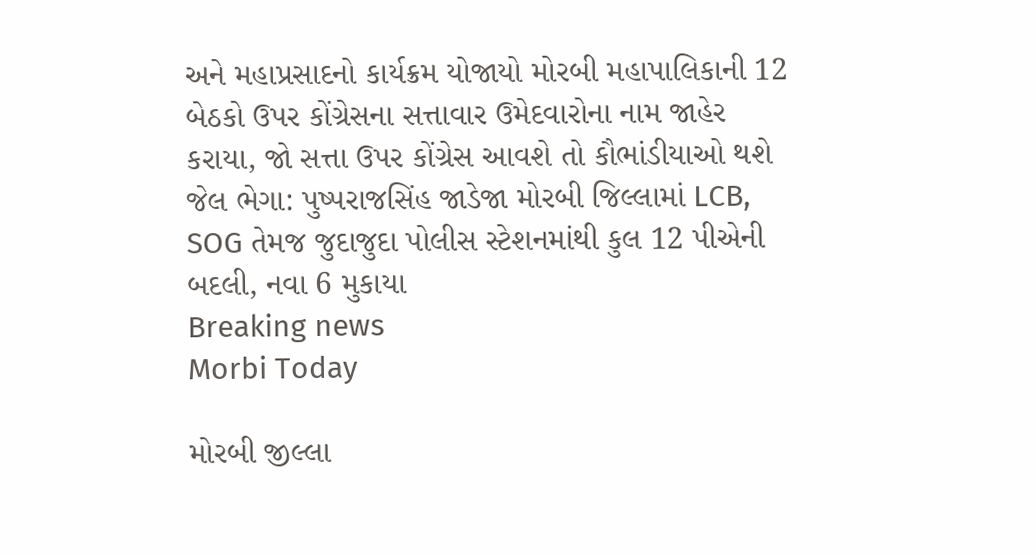અને મહાપ્રસાદનો કાર્યક્રમ યોજાયો મોરબી મહાપાલિકાની 12 બેઠકો ઉપર કોંગ્રેસના સત્તાવાર ઉમેદવારોના નામ જાહેર કરાયા, જો સત્તા ઉપર કોંગ્રેસ આવશે તો કૌભાંડીયાઓ થશે જેલ ભેગા: પુષ્પરાજસિંહ જાડેજા મોરબી જિલ્લામાં LCB, SOG તેમજ જુદાજુદા પોલીસ સ્ટેશનમાંથી કુલ 12 પીએની બદલી, નવા 6 મુકાયા
Breaking news
Morbi Today

મોરબી જીલ્લા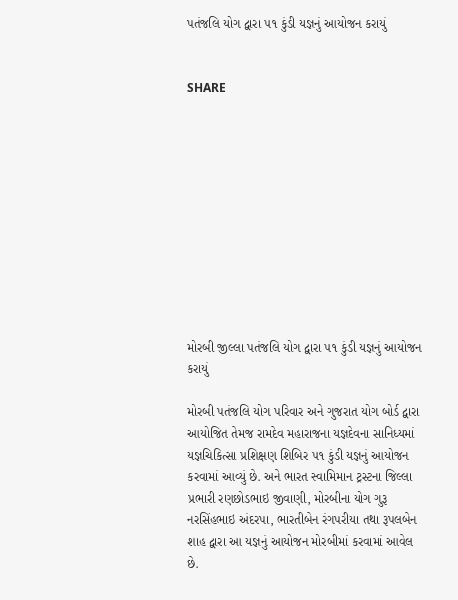પતંજલિ યોગ દ્વારા ૫૧ કુંડી યજ્ઞનું આયોજન કરાયું


SHARE











મોરબી જીલ્લા પતંજલિ યોગ દ્વારા ૫૧ કુંડી યજ્ઞનું આયોજન કરાયું

મોરબી પતંજલિ યોગ પરિવાર અને ગુજરાત યોગ બોર્ડ દ્વારા આયોજિત તેમજ રામદેવ મહારાજના યજ્ઞદેવના સાનિધ્યમાં યજ્ઞચિકિત્સા પ્રશિક્ષણ શિબિર ૫૧ કુંડી યજ્ઞનું આયોજન કરવામાં આવ્યું છે. અને ભારત સ્વામિમાન ટ્રસ્ટના જિલ્લા પ્રભારી રણછોડભાઇ જીવાણી, મોરબીના યોગ ગુરૂ નરસિંહભાઇ અંદરપા, ભારતીબેન રંગપરીયા તથા રૂપલબેન શાહ દ્વારા આ યજ્ઞનું આયોજન મોરબીમાં કરવામાં આવેલ છે.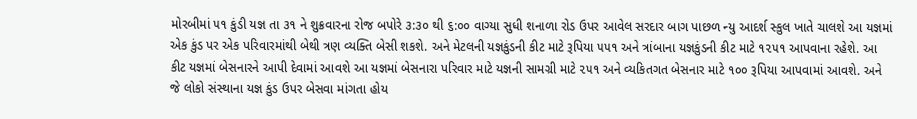મોરબીમાં ૫૧ કુંડી યજ્ઞ તા ૩૧ ને શુક્રવારના રોજ બપોરે ૩:૩૦ થી ૬:૦૦ વાગ્યા સુધી શનાળા રોડ ઉપર આવેલ સરદાર બાગ પાછળ ન્યુ આદર્શ સ્કુલ ખાતે ચાલશે આ યજ્ઞમાં એક કુંડ પર એક પરિવારમાંથી બેથી ત્રણ વ્યક્તિ બેસી શકશે. અને મેટલની યજ્ઞકુંડની કીટ માટે રૂપિયા ૫૫૧ અને ત્રાંબાના યજ્ઞકુંડની કીટ માટે ૧૨૫૧ આપવાના રહેશે. આ કીટ યજ્ઞમાં બેસનારને આપી દેવામાં આવશે આ યજ્ઞમાં બેસનારા પરિવાર માટે યજ્ઞની સામગ્રી માટે ૨૫૧ અને વ્યકિતગત બેસનાર માટે ૧૦૦ રૂપિયા આપવામાં આવશે. અને જે લોકો સંસ્થાના યજ્ઞ કુંડ ઉપર બેસવા માંગતા હોય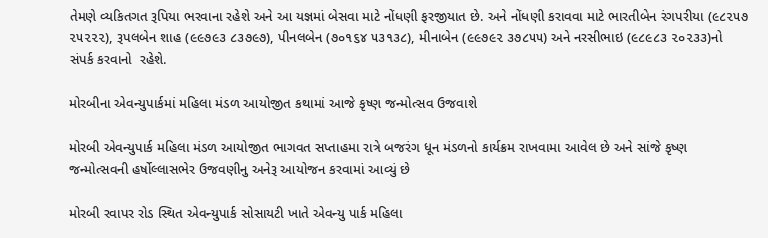તેમણે વ્યકિતગત રૂપિયા ભરવાના રહેશે અને આ યજ્ઞમાં બેસવા માટે નોંધણી ફરજીયાત છે. અને નોંધણી કરાવવા માટે ભારતીબેન રંગપરીયા (૯૮૨૫૭ ૨૫૨૨૨), રૂપલબેન શાહ (૯૯૭૯૩ ૮૩૭૯૭), પીનલબેન (૭૦૧૬૪ ૫૩૧૩૮), મીનાબેન (૯૯૭૯૨ ૩૭૮૫૫) અને નરસીભાઇ (૯૮૯૮૩ ૨૦૨૩૩)નો સંપર્ક કરવાનો  રહેશે.

મોરબીના એવન્યુપાર્કમાં મહિલા મંડળ આયોજીત કથામાં આજે કૃષ્ણ જન્મોત્સવ ઉજવાશે

મોરબી એવન્યુપાર્ક મહિલા મંડળ આયોજીત ભાગવત સપ્તાહમા રાત્રે બજરંગ ધૂન મંડળનો કાર્યક્રમ રાખવામા આવેલ છે અને સાંજે કૃષ્ણ જન્મોત્સવની હર્ષોલ્લાસભેર ઉજવણીનુ અનેરૂ આયોજન કરવામાં આવ્યું છે

મોરબી રવાપર રોડ સ્થિત એવન્યુપાર્ક સોસાયટી ખાતે એવન્યુ પાર્ક મહિલા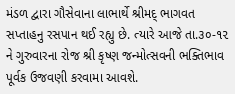મંડળ દ્વારા ગૌસેવાના લાભાર્થે શ્રીમદ્ ભાગવત સપ્તાહનુ રસપાન થઈ રહ્યુ છે. ત્યારે આજે તા.૩૦-૧૨ ને ગુરુવારના રોજ શ્રી કૃષ્ણ જન્મોત્સવની ભક્તિભાવ પૂર્વક ઉજવણી કરવામા આવશે.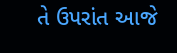તે ઉપરાંત આજે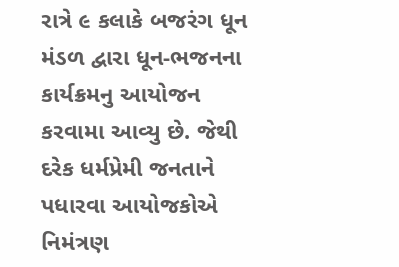રાત્રે ૯ કલાકે બજરંગ ધૂન મંડળ દ્વારા ધૂન-ભજનના કાર્યક્રમનુ આયોજન કરવામા આવ્યુ છે. જેથી દરેક ધર્મપ્રેમી જનતાને પધારવા આયોજકોએ નિમંત્રણ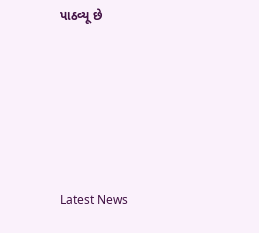પાઠવ્યૂ છે






Latest News